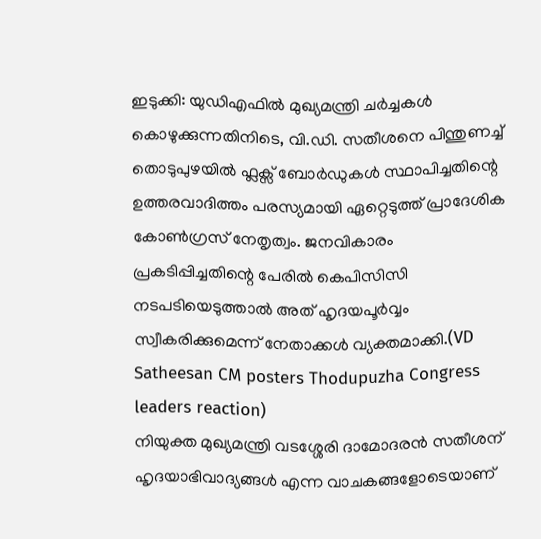ഇടുക്കി: യുഡിഎഫിൽ മുഖ്യമന്ത്രി ചർച്ചകൾ കൊഴുക്കുന്നതിനിടെ, വി.ഡി. സതീശനെ പിന്തുണച്ച് തൊടുപുഴയിൽ ഫ്ലക്സ് ബോർഡുകൾ സ്ഥാപിച്ചതിന്റെ ഉത്തരവാദിത്തം പരസ്യമായി ഏറ്റെടുത്ത് പ്രാദേശിക കോൺഗ്രസ് നേതൃത്വം. ജനവികാരം പ്രകടിപ്പിച്ചതിന്റെ പേരിൽ കെപിസിസി നടപടിയെടുത്താൽ അത് ഹൃദയപൂർവ്വം സ്വീകരിക്കുമെന്ന് നേതാക്കൾ വ്യക്തമാക്കി.(VD Satheesan CM posters Thodupuzha Congress leaders reaction)
നിയുക്ത മുഖ്യമന്ത്രി വടശ്ശേരി ദാമോദരൻ സതീശന് ഹൃദയാഭിവാദ്യങ്ങൾ എന്ന വാചകങ്ങളോടെയാണ്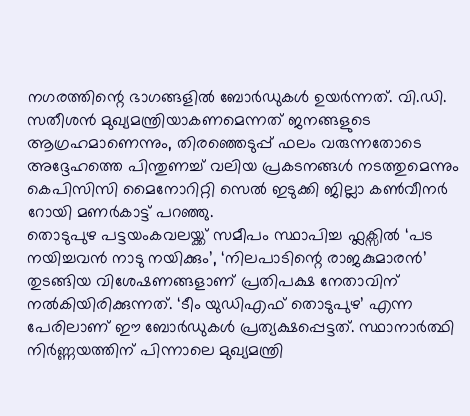നഗരത്തിന്റെ ഭാഗങ്ങളിൽ ബോർഡുകൾ ഉയർന്നത്. വി.ഡി. സതീശൻ മുഖ്യമന്ത്രിയാകണമെന്നത് ജനങ്ങളുടെ ആഗ്രഹമാണെന്നും, തിരഞ്ഞെടുപ്പ് ഫലം വരുന്നതോടെ അദ്ദേഹത്തെ പിന്തുണച്ച് വലിയ പ്രകടനങ്ങൾ നടത്തുമെന്നും കെപിസിസി മൈനോറിറ്റി സെൽ ഇടുക്കി ജില്ലാ കൺവീനർ റോയി മണർകാട്ട് പറഞ്ഞു.
തൊടുപുഴ പട്ടയംകവലയ്ക്ക് സമീപം സ്ഥാപിച്ച ഫ്ലക്സിൽ ‘പട നയിച്ചവൻ നാടു നയിക്കും’, ‘നിലപാടിന്റെ രാജകുമാരൻ’ തുടങ്ങിയ വിശേഷണങ്ങളാണ് പ്രതിപക്ഷ നേതാവിന് നൽകിയിരിക്കുന്നത്. ‘ടീം യുഡിഎഫ് തൊടുപുഴ’ എന്ന പേരിലാണ് ഈ ബോർഡുകൾ പ്രത്യക്ഷപ്പെട്ടത്. സ്ഥാനാർത്ഥി നിർണ്ണയത്തിന് പിന്നാലെ മുഖ്യമന്ത്രി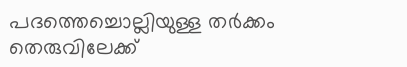പദത്തെച്ചൊല്ലിയുള്ള തർക്കം തെരുവിലേക്ക്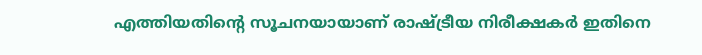എത്തിയതിന്റെ സൂചനയായാണ് രാഷ്ട്രീയ നിരീക്ഷകർ ഇതിനെ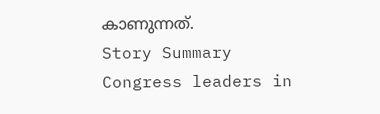കാണുന്നത്.
Story Summary
Congress leaders in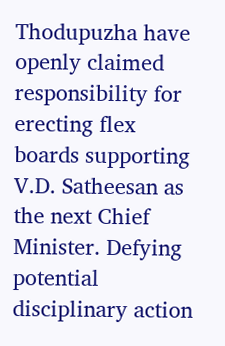Thodupuzha have openly claimed responsibility for erecting flex boards supporting V.D. Satheesan as the next Chief Minister. Defying potential disciplinary action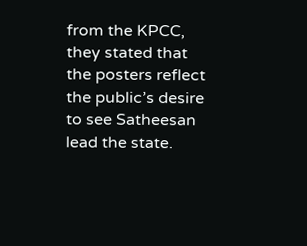from the KPCC, they stated that the posters reflect the public’s desire to see Satheesan lead the state.